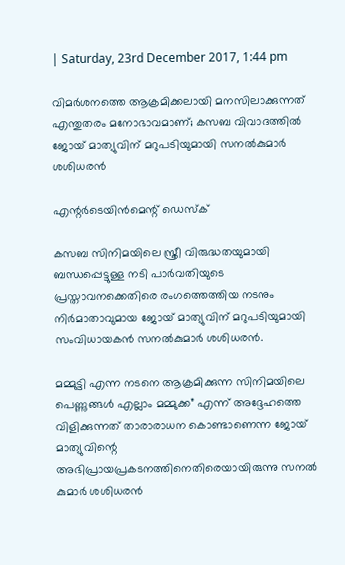| Saturday, 23rd December 2017, 1:44 pm

വിമര്‍ശനത്തെ ആക്രമിക്കലായി മനസിലാക്കുന്നത് എന്തുതരം മനോഭാവമാണ്; കസബ വിവാദത്തില്‍ ജോയ് മാത്യുവിന് മറുപടിയുമായി സനല്‍കുമാര്‍ ശശിധരന്‍

എന്റര്‍ടെയിന്‍മെന്റ് ഡെസ്‌ക്

കസബ സിനിമയിലെ സ്ത്രീ വിരുദ്ധതയുമായി ബന്ധപ്പെട്ടുള്ള നടി പാര്‍വതിയുടെ പ്രസ്താവനക്കെതിരെ രംഗത്തെത്തിയ നടനും നിര്‍മാതാവുമായ ജോയ് മാത്യുവിന് മറുപടിയുമായി സംവിധായകന്‍ സനല്‍കുമാര്‍ ശശിധരന്‍.

മമ്മുട്ടി എന്ന നടനെ ആക്രമിക്കുന്ന സിനിമയിലെ പെണ്ണുങ്ങള്‍ എല്ലാം മമ്മുക്ക” എന്ന് അദ്ദേഹത്തെ വിളിക്കുന്നത് താരാരാധന കൊണ്ടാണെന്ന ജോയ് മാത്യുവിന്റെ അഭിപ്രായപ്രകടനത്തിനെതിരെയായിരുന്നു സനല്‍ കുമാര്‍ ശശിധരന്‍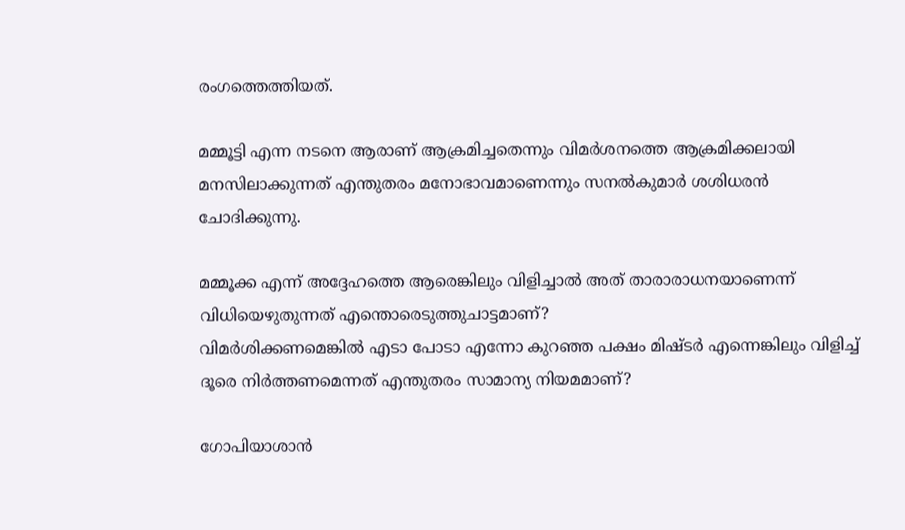രംഗത്തെത്തിയത്.

മമ്മൂട്ടി എന്ന നടനെ ആരാണ് ആക്രമിച്ചതെന്നും വിമര്‍ശനത്തെ ആക്രമിക്കലായി മനസിലാക്കുന്നത് എന്തുതരം മനോഭാവമാണെന്നും സനല്‍കുമാര്‍ ശശിധരന്‍ ചോദിക്കുന്നു.

മമ്മൂക്ക എന്ന് അദ്ദേഹത്തെ ആരെങ്കിലും വിളിച്ചാല്‍ അത് താരാരാധനയാണെന്ന് വിധിയെഴുതുന്നത് എന്തൊരെടുത്തുചാട്ടമാണ്?
വിമര്‍ശിക്കണമെങ്കില്‍ എടാ പോടാ എന്നോ കുറഞ്ഞ പക്ഷം മിഷ്ടര്‍ എന്നെങ്കിലും വിളിച്ച് ദൂരെ നിര്‍ത്തണമെന്നത് എന്തുതരം സാമാന്യ നിയമമാണ്?

ഗോപിയാശാന്‍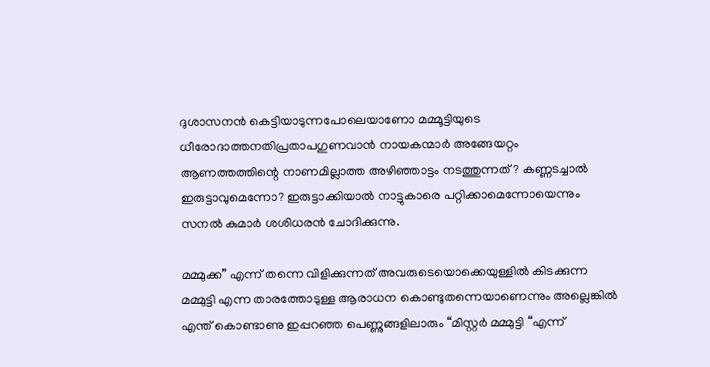ദുശാസനന്‍ കെട്ടിയാടുന്നപോലെയാണോ മമ്മൂട്ടിയുടെ ധീരോദാത്തനതിപ്രതാപഗുണവാന്‍ നായകന്മാര്‍ അങ്ങേയറ്റം ആണത്തത്തിന്റെ നാണമില്ലാത്ത അഴിഞ്ഞാട്ടം നടത്തുന്നത്? കണ്ണടച്ചാല്‍ ഇരുട്ടാവുമെന്നോ? ഇരുട്ടാക്കിയാല്‍ നാട്ടുകാരെ പറ്റിക്കാമെന്നോയെന്നും സനല്‍ കുമാര്‍ ശശിധരന്‍ ചോദിക്കുന്നു.

മമ്മുക്ക” എന്ന് തന്നെ വിളിക്കുന്നത് അവരുടെയൊക്കെയുള്ളില്‍ കിടക്കുന്ന മമ്മുട്ടി എന്ന താരത്തോടുള്ള ആരാധന കൊണ്ടുതന്നെയാണെന്നും അല്ലെങ്കില്‍ എന്ത് കൊണ്ടാണു ഇപ്പറഞ്ഞ പെണ്ണുങ്ങളിലാരും “മിസ്റ്റര്‍ മമ്മുട്ടി “എന്ന്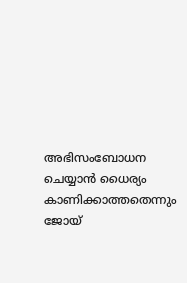അഭിസംബോധന ചെയ്യാന്‍ ധൈര്യം കാണിക്കാത്തതെന്നും ജോയ്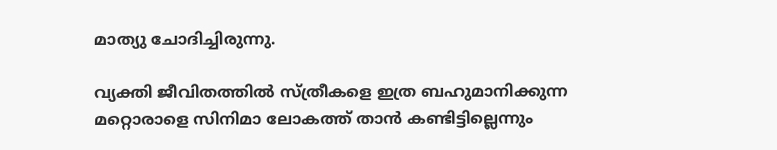മാത്യു ചോദിച്ചിരുന്നു.

വ്യക്തി ജീവിതത്തില്‍ സ്ത്രീകളെ ഇത്ര ബഹുമാനിക്കുന്ന മറ്റൊരാളെ സിനിമാ ലോകത്ത് താന്‍ കണ്ടിട്ടില്ലെന്നും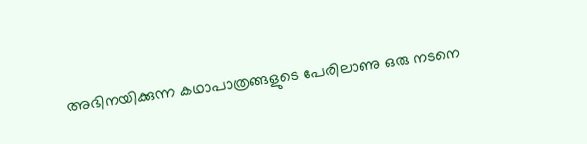അഭിനയിക്കുന്ന കഥാപാത്രങ്ങളുടെ പേരിലാണു ഒരു നടനെ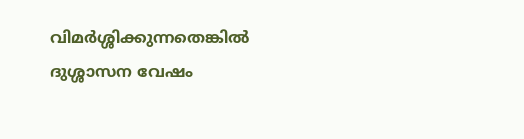വിമര്‍ശ്ശിക്കുന്നതെങ്കില്‍ ദുശ്ശാസന വേഷം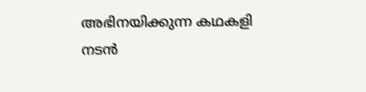അഭിനയിക്കുന്ന കഥകളി നടന്‍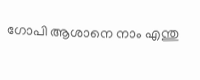ഗോപി ആശാനെ നാം എന്തു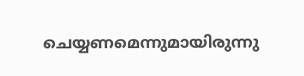ചെയ്യണമെന്നുമായിരുന്നു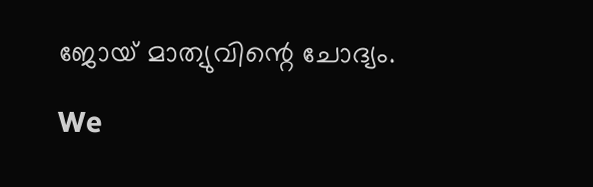ജോയ് മാത്യുവിന്റെ ചോദ്യം.

We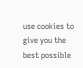use cookies to give you the best possible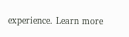experience. Learn more